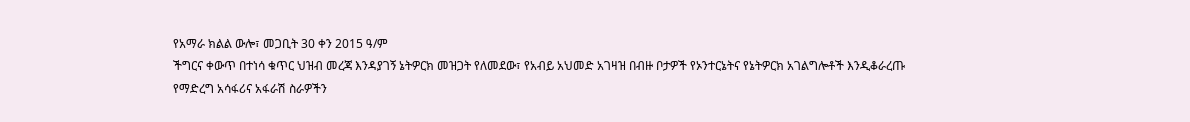የአማራ ክልል ውሎ፣ መጋቢት 30 ቀን 2015 ዓ/ም
ችግርና ቀውጥ በተነሳ ቁጥር ህዝብ መረጃ እንዳያገኝ ኔትዎርክ መዝጋት የለመደው፣ የአብይ አህመድ አገዛዝ በብዙ ቦታዎች የኦንተርኔትና የኔትዎርክ አገልግሎቶች እንዲቆራረጡ የማድረግ አሳፋሪና አፋራሽ ስራዎችን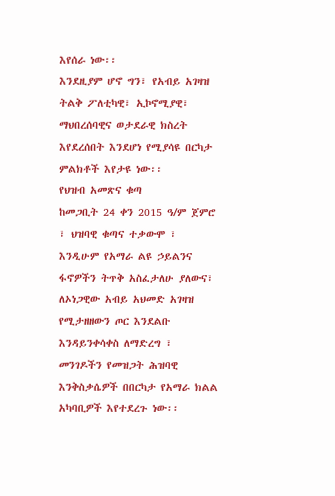እየሰራ ነው፡፡
እንደዚያም ሆኖ ግን፣ የአብይ አገዛዝ ትልቅ ፖለቲካዊ፣ ኢኮኖሚያዊ፣ ማህበረሰባዊና ወታደራዊ ክስረት እየደረሰበት እንደሆነ የሚያሳዩ በርካታ ምልክቶች እየታዩ ነው፡፡
የህዝብ አመጽና ቁጣ
ከመጋቢት 24 ቀን 2015 ዓ/ም ጀምሮ ፣ ህዝባዊ ቁጣና ተቃውሞ ፣ እንዲሁም የአማራ ልዩ ኃይልንና ፋኖዎችን ትጥቅ አስፈታለሁ ያለውና፣ ለኦነጋዊው አብይ አህመድ አገዛዝ የሚታዘዘውን ጦር እንደልቡ እንዳይንቀሳቀስ ለማድረግ ፣ መንገዶችን የመዝጋት ሕዝባዊ እንቅስቃሴዎች በበርካታ የአማራ ክልል አካባቢዎች እየተደረጉ ነው፡፡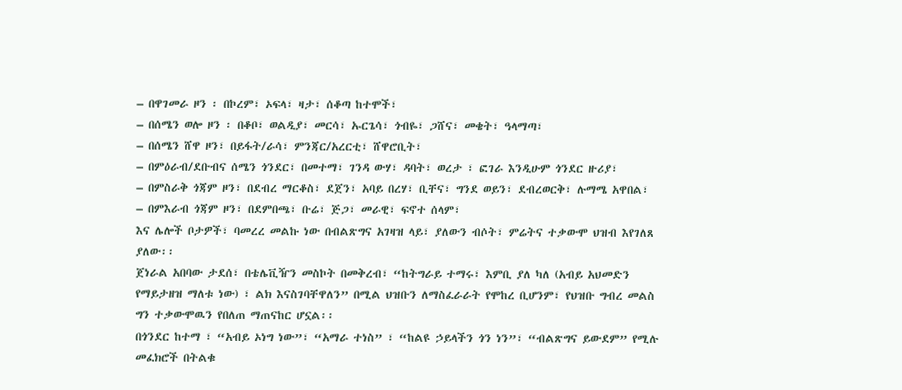– በዋገመራ ዞን ፡ በኮረም፣ ኦፍላ፣ ዛታ፣ ሰቆጣ ከተሞች፣
– በሰሜን ወሎ ዞን ፡ በቆቦ፣ ወልዲያ፣ መርሳ፣ ኡርጌሳ፣ ጎብዬ፣ ጋሸና፣ መቄት፣ ዓላማጣ፣
– በሰሜን ሸዋ ዞን፣ በይፋት/ራሳ፣ ምንጃር/አረርቲ፣ ሸዋሮቢት፣
– በምዕራብ/ደቡብና ሰሜን ጎንደር፣ በመተማ፣ ገንዳ ውሃ፣ ዳባት፣ ወረታ ፣ ፎገራ እንዲሁም ጎንደር ዙሪያ፣
– በምስራቅ ጎጃም ዞን፣ በደብረ ማርቆስ፣ ደጀን፣ አባይ በረሃ፣ ቢቸና፣ ግንደ ወይን፣ ደብረወርቅ፣ ሉማሜ አዋበል፣
– በምእራብ ጎጃም ዞን፣ በደምበጫ፣ ቡሬ፣ ጅጋ፣ መራዊ፣ ፍኖተ ሰላም፣
እና ሌሎች ቦታዎች፣ ባመረረ መልኩ ነው በብልጽግና አገዛዝ ላይ፣ ያለውን ብሶት፣ ምሬትና ተቃውሞ ህዝብ እየገለጸ ያለው፡፡
ጀነራል አበባው ታደሰ፣ በቴሌቪዥን መስኮት በመቅረብ፣ “ከትግራይ ተማሩ፣ እምቢ ያለ ካለ (አብይ አህመድን የማይታዘዝ ማለቱ ነው) ፣ ልክ እናስገባቸዋለን” በሚል ህዝቡን ለማስፈራራት የሞከረ ቢሆንም፣ የህዝቡ ግብረ መልስ ግን ተቃውሞዉን የበለጠ ማጠናከር ሆኗል፡፡
በጎንደር ከተማ ፣ “አብይ ኦነግ ነው”፣ “አማራ ተነስ” ፣ “ከልዩ ኃይላችን ጎን ነን”፣ “ብልጽግና ይውደም” የሚሉ መፈክሮች በትልቁ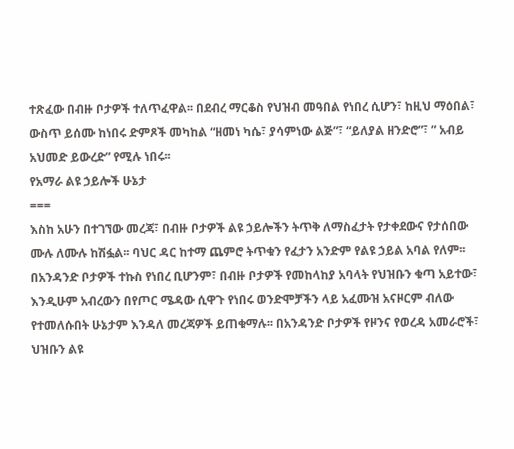ተጽፈው በብዙ ቦታዎች ተለጥፈዋል፡፡ በደብረ ማርቆስ የህዝብ መዓበል የነበረ ሲሆን፣ ከዚህ ማዕበል፣ ውስጥ ይሰሙ ከነበሩ ድምጾች መካከል “ዘመነ ካሴ፣ ያሳምነው ልጅ”፣ “ይለያል ዘንድሮ”፣ ” አብይ አህመድ ይውረድ” የሚሉ ነበሩ፡፡
የአማራ ልዩ ኃይሎች ሁኔታ
===
እስከ አሁን በተገኘው መረጃ፣ በብዙ ቦታዎች ልዩ ኃይሎችን ትጥቅ ለማስፈታት የታቀደውና የታሰበው ሙሉ ለሙሉ ከሽፏል፡፡ ባህር ዳር ከተማ ጨምሮ ትጥቁን የፈታን አንድም የልዩ ኃይል አባል የለም፡፡
በአንዳንድ ቦታዎች ተኩስ የነበረ ቢሆንም፣ በብዙ ቦታዎች የመከላከያ አባላት የህዝቡን ቁጣ አይተው፣ እንዲሁም አብረውን በየጦር ሜዳው ሲዋጉ የነበሩ ወንድሞቻችን ላይ አፈሙዝ አናዞርም ብለው የተመለሱበት ሁኔታም እንዳለ መረጃዎች ይጠቁማሉ፡፡ በአንዳንድ ቦታዎች የዞንና የወረዳ አመራሮች፣ ህዝቡን ልዩ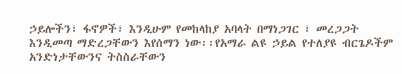ኃይሎችን፣ ፋኖዎች፣ እንዲሁም የመከላከያ አባላት በማነጋገር ፣ መረጋጋት እንዲመጣ ማድረጋቸውን እየሰማን ነው፡፡የአማራ ልዩ ኃይል የተለያዩ ብርጌዶችም አንድነታቸውንና ትስስራቸውን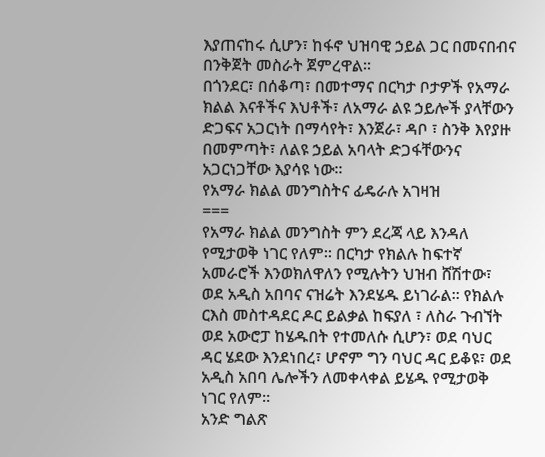እያጠናከሩ ሲሆን፣ ከፋኖ ህዝባዊ ኃይል ጋር በመናበብና በንቅጀት መስራት ጀምረዋል፡፡
በጎንደር፣ በሰቆጣ፣ በመተማና በርካታ ቦታዎች የአማራ ክልል እናቶችና እህቶች፣ ለአማራ ልዩ ኃይሎች ያላቸውን ድጋፍና አጋርነት በማሳየት፣ እንጀራ፣ ዳቦ ፣ ስንቅ እየያዙ በመምጣት፣ ለልዩ ኃይል አባላት ድጋፋቸውንና አጋርነጋቸው እያሳዩ ነው፡፡
የአማራ ክልል መንግስትና ፊዴራሉ አገዛዝ
===
የአማራ ክልል መንግስት ምን ደረጃ ላይ እንዳለ የሚታወቅ ነገር የለም፡፡ በርካታ የክልሉ ከፍተኛ አመራሮች እንወክለዋለን የሚሉትን ህዝብ ሸሽተው፣ ወደ አዲስ አበባና ናዝሬት እንደሄዱ ይነገራል፡፡ የክልሉ ርእስ መስተዳደር ዶር ይልቃል ከፍያለ ፣ ለስራ ጉብኘት ወደ አውሮፓ ከሄዱበት የተመለሱ ሲሆን፣ ወደ ባህር ዳር ሄደው እንደነበረ፣ ሆኖም ግን ባህር ዳር ይቆዩ፣ ወደ አዲስ አበባ ሌሎችን ለመቀላቀል ይሄዱ የሚታወቅ ነገር የለም፡፡
አንድ ግልጽ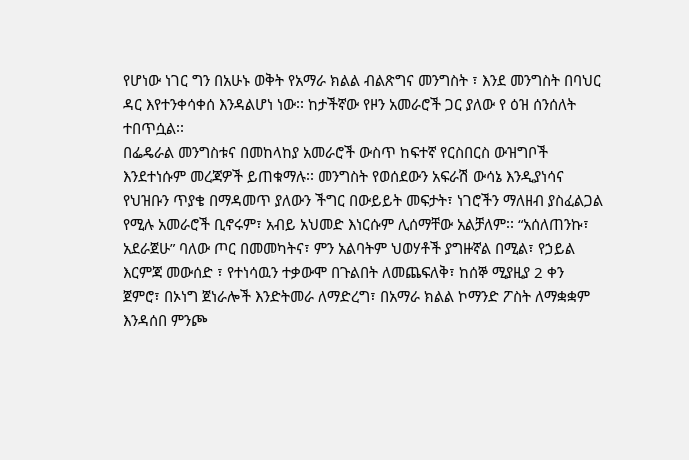የሆነው ነገር ግን በአሁኑ ወቅት የአማራ ክልል ብልጽግና መንግስት ፣ እንደ መንግስት በባህር ዳር እየተንቀሳቀሰ እንዳልሆነ ነው፡፡ ከታችኛው የዞን አመራሮች ጋር ያለው የ ዕዝ ሰንሰለት ተበጥሷል፡፡
በፌዴራል መንግስቱና በመከላከያ አመራሮች ውስጥ ከፍተኛ የርስበርስ ውዝግቦች እንደተነሱም መረጃዎች ይጠቁማሉ፡፡ መንግስት የወሰደውን አፍራሽ ውሳኔ እንዲያነሳና የህዝቡን ጥያቄ በማዳመጥ ያለውን ችግር በውይይት መፍታት፣ ነገሮችን ማለዘብ ያስፈልጋል የሚሉ አመራሮች ቢኖሩም፣ አብይ አህመድ እነርሱም ሊሰማቸው አልቻለም፡፡ “አሰለጠንኩ፣ አደራጀሁ” ባለው ጦር በመመካትና፣ ምን አልባትም ህወሃቶች ያግዙኛል በሚል፣ የኃይል እርምጃ መውሰድ ፣ የተነሳዉን ተቃውሞ በጉልበት ለመጨፍለቅ፣ ከሰኞ ሚያዚያ 2 ቀን ጀምሮ፣ በኦነግ ጀነራሎች እንድትመራ ለማድረግ፣ በአማራ ክልል ኮማንድ ፖስት ለማቋቋም እንዳሰበ ምንጮ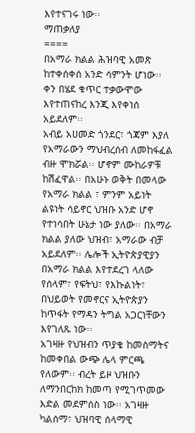እየተናገሩ ነው፡፡
ማጠቃለያ
====
በአማራ ክልል ሕዝባዊ አመጽ ከተቀሰቀሰ አንድ ሳምንት ሆነው፡፡ ቀን በሄደ ቁጥር ተቃውሞው እየተጠናከረ እንጂ እየቀነሰ አይደለም፡፡
አብይ አሀመድ ጎንደር፣ ጎጃም እያለ የአማራውን ማህብረሰብ ለመከፋፈል ብዙ ሞክሯል፡፡ ሆኖም ሙከራዎቹ ከሽፈዋል፡፡ በአሁኑ ወቅት በመላው የአማራ ክልል ፣ ምንም አይነት ልዩነት ሳይኖር ህዝቡ አንድ ሆኖ የተነሳበት ሁኔታ ነው ያለው፡፡ በአማራ ክልል ያለው ህዝብ፣ አማራው ብቻ አይደለም፡፡ ሌሎች ኢትዮጵያዊያን በአማራ ክልል እየተደረገ ላለው የሰላም፣ የፍትህ፣ የእኩልነት፣ በህይወት የመኖርና ኢትዮጵያን ከጥፋት የማዳን ትግል አጋርነቸውን እየገለጹ ነው፡፡
አገዛዙ የህዝብን ጥያቄ ከመስማትና ከመቀበል ውጭ ሌላ ምርጫ የለውም፡፡ ብረት ይዞ ህዝቡን ለማንበርከክ ከመጣ የሚገጥመው እድል መደምሰስ ነው፡፡ አገዛዙ ካልሰማ፣ ህዝባዊ ሰላማዊ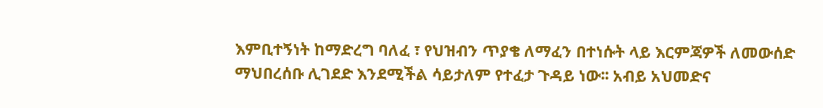እምቢተኝነት ከማድረግ ባለፈ ፣ የህዝብን ጥያቄ ለማፈን በተነሱት ላይ እርምጃዎች ለመውሰድ ማህበረሰቡ ሊገደድ እንደሚችል ሳይታለም የተፈታ ጉዳይ ነው፡፡ አብይ አህመድና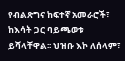የብልጽግና ከፍተኛ አመራሮች፣ ከእሳት ጋር ባይጫወቱ ይሻላቸዋል፡፡ ህዝቡ እኮ ለሰላም፣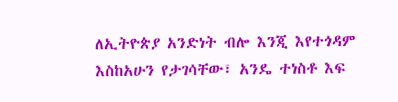ለኢትዮጵያ አንድነት ብሎ እንጂ እየተጎዳም እስከአሁን የታገሳቸው፣ አንዴ ተነስቶ እፍ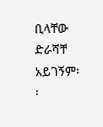ቢላቸው ድራሻቸ አይገኝም፡፡